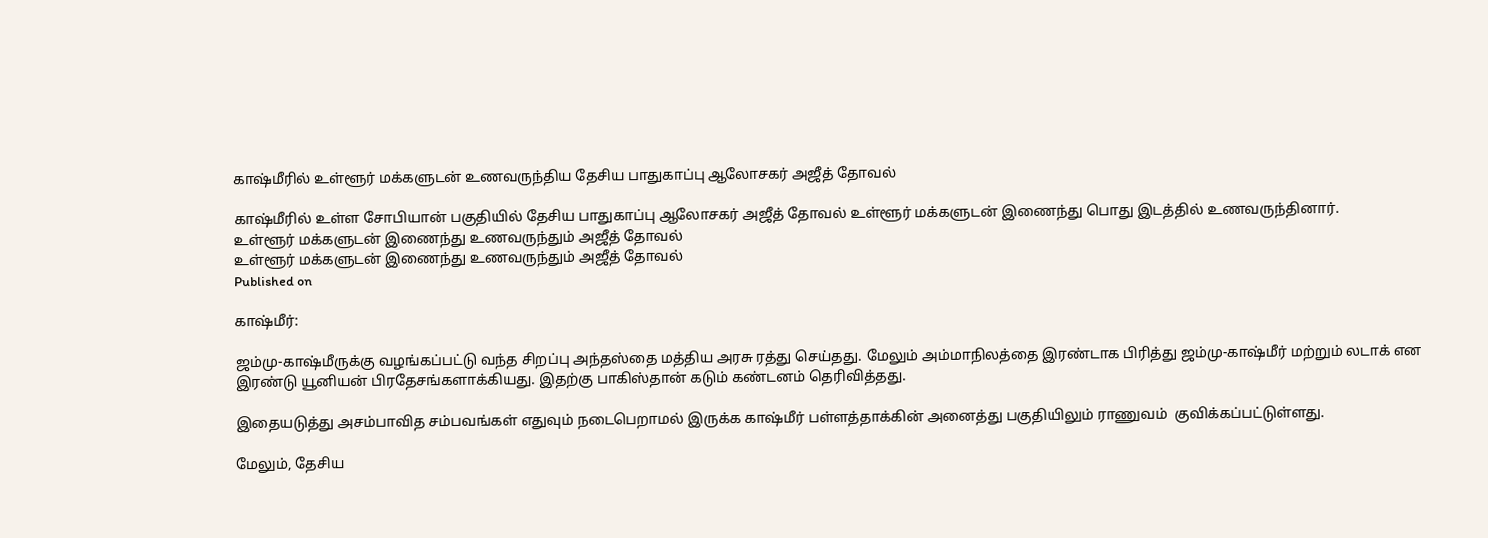காஷ்மீரில் உள்ளூர் மக்களுடன் உணவருந்திய தேசிய பாதுகாப்பு ஆலோசகர் அஜீத் தோவல்

காஷ்மீரில் உள்ள சோபியான் பகுதியில் தேசிய பாதுகாப்பு ஆலோசகர் அஜீத் தோவல் உள்ளூர் மக்களுடன் இணைந்து பொது இடத்தில் உணவருந்தினார்.
உள்ளூர் மக்களுடன் இணைந்து உணவருந்தும் அஜீத் தோவல்
உள்ளூர் மக்களுடன் இணைந்து உணவருந்தும் அஜீத் தோவல்
Published on

காஷ்மீர்:

ஜம்மு-காஷ்மீருக்கு வழங்கப்பட்டு வந்த சிறப்பு அந்தஸ்தை மத்திய அரசு ரத்து செய்தது. மேலும் அம்மாநிலத்தை இரண்டாக பிரித்து ஜம்மு-காஷ்மீர் மற்றும் லடாக் என இரண்டு யூனியன் பிரதேசங்களாக்கியது. இதற்கு பாகிஸ்தான் கடும் கண்டனம் தெரிவித்தது.

இதையடுத்து அசம்பாவித சம்பவங்கள் எதுவும் நடைபெறாமல் இருக்க காஷ்மீர் பள்ளத்தாக்கின் அனைத்து பகுதியிலும் ராணுவம்  குவிக்கப்பட்டுள்ளது.

மேலும், தேசிய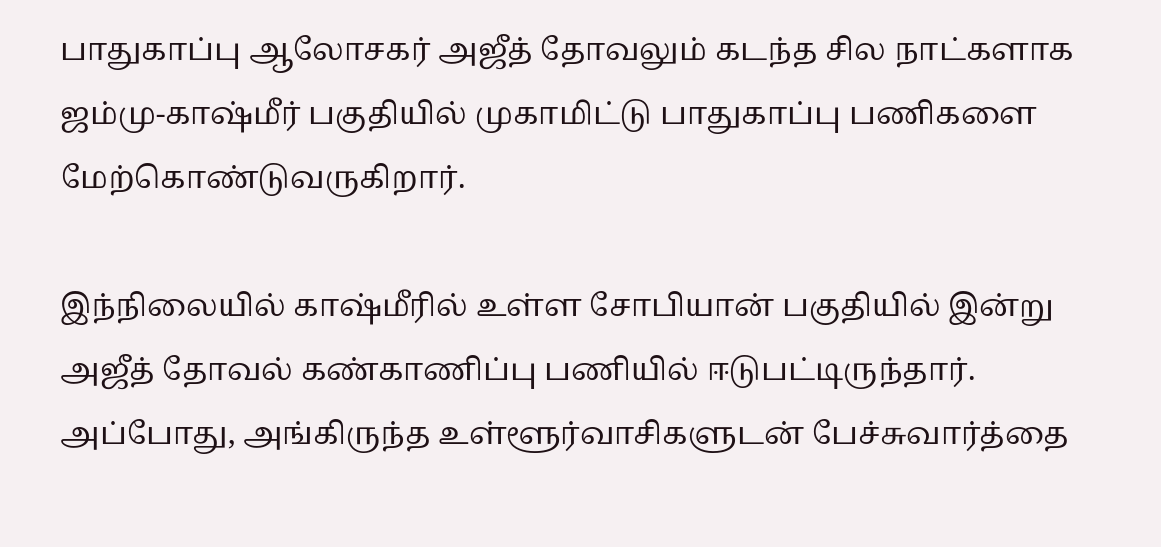பாதுகாப்பு ஆலோசகர் அஜீத் தோவலும் கடந்த சில நாட்களாக ஜம்மு-காஷ்மீர் பகுதியில் முகாமிட்டு பாதுகாப்பு பணிகளை மேற்கொண்டுவருகிறார்.

இந்நிலையில் காஷ்மீரில் உள்ள சோபியான் பகுதியில் இன்று அஜீத் தோவல் கண்காணிப்பு பணியில் ஈடுபட்டிருந்தார். அப்போது, அங்கிருந்த உள்ளூர்வாசிகளுடன் பேச்சுவார்த்தை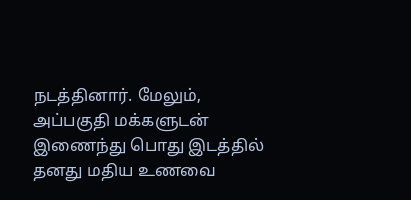நடத்தினார். மேலும், அப்பகுதி மக்களுடன் இணைந்து பொது இடத்தில் தனது மதிய உணவை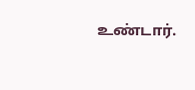உண்டார்.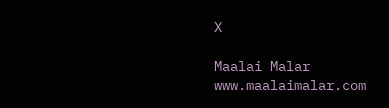X

Maalai Malar
www.maalaimalar.com